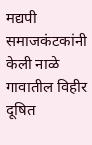मद्यपी समाजकंटकांनी केली नाळे गावातील विहीर दूषित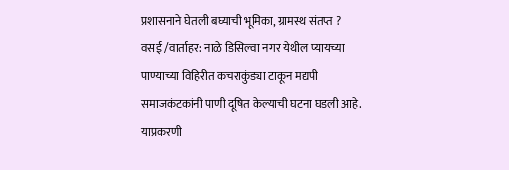प्रशासनाने घेतली बघ्याची भूमिका, ग्रामस्थ संतप्त ?
वसई /वार्ताहर: नाळे डिसिल्वा नगर येथील प्यायच्या पाण्याच्या विहिरीत कचराकुंड्या टाकून मद्यपी समाजकंटकांनी पाणी दूषित केल्याची घटना घडली आहे. याप्रकरणी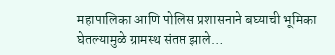महापालिका आणि पोलिस प्रशासनाने बघ्याची भूमिका घेतल्यामुळे ग्रामस्थ संतप्त झाले…